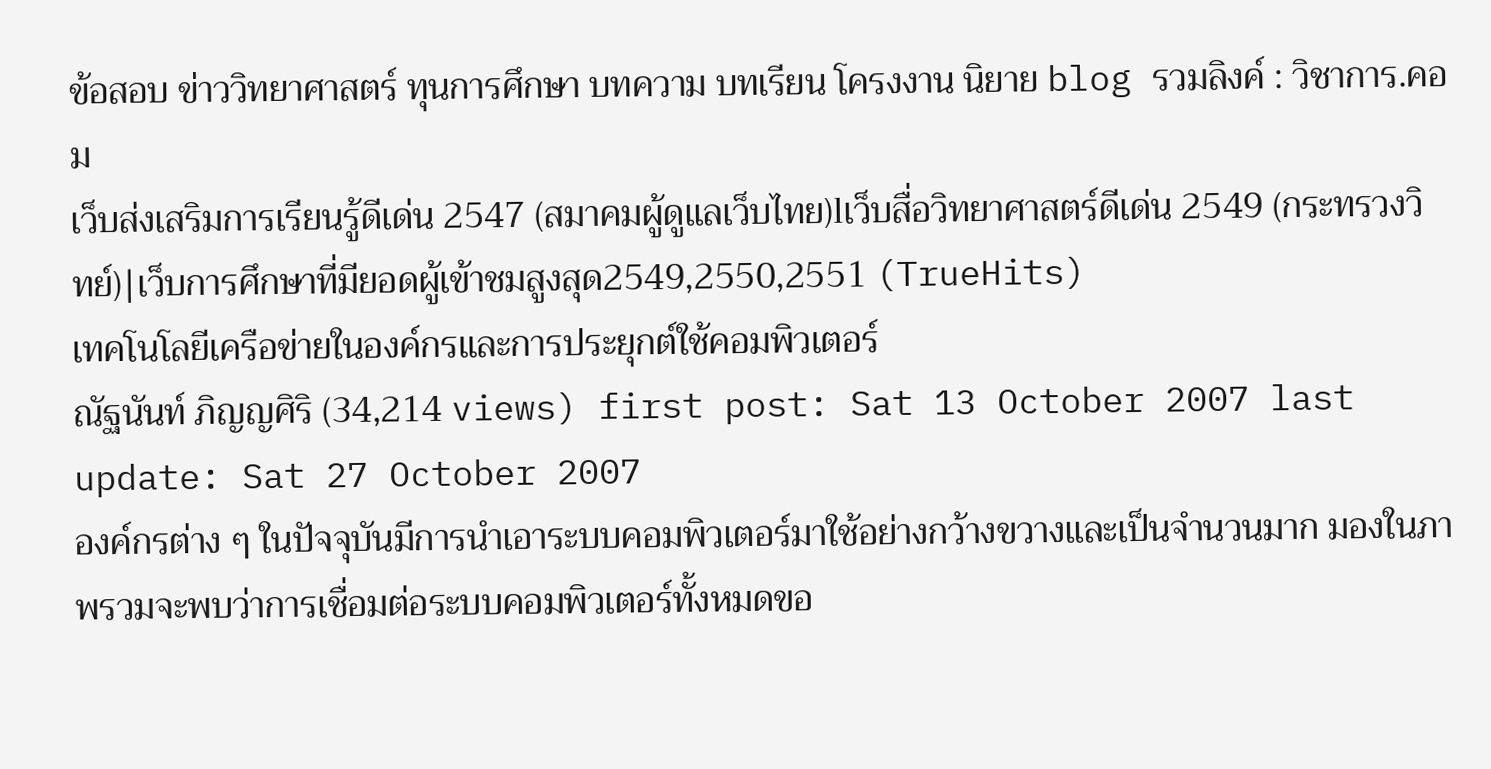ข้อสอบ ข่าววิทยาศาสตร์ ทุนการศึกษา บทความ บทเรียน โครงงาน นิยาย blog รวมลิงค์ : วิชาการ.คอม
เว็บส่งเสริมการเรียนรู้ดีเด่น 2547 (สมาคมผู้ดูแลเว็บไทย)lเว็บสื่อวิทยาศาสตร์ดีเด่น 2549 (กระทรวงวิทย์)|เว็บการศึกษาที่มียอดผู้เข้าชมสูงสุด2549,2550,2551 (TrueHits)
เทคโนโลยีเครือข่ายในองค์กรและการประยุกต์ใช้คอมพิวเตอร์
ณัฐนันท์ ภิญญศิริ (34,214 views) first post: Sat 13 October 2007 last update: Sat 27 October 2007
องค์กรต่าง ๆ ในปัจจุบันมีการนำเอาระบบคอมพิวเตอร์มาใช้อย่างกว้างขวางและเป็นจำนวนมาก มองในภาพรวมจะพบว่าการเชื่อมต่อระบบคอมพิวเตอร์ทั้งหมดขอ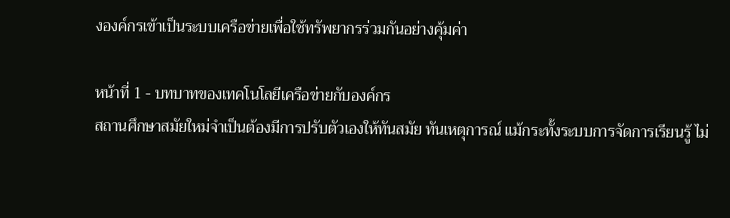งองค์กรเข้าเป็นระบบเครือข่ายเพื่อใช้ทรัพยากรร่วมกันอย่างคุ้มค่า

หน้าที่ 1 - บทบาทของเทคโนโลยีเครือข่ายกับองค์กร
สถานศึกษาสมัยใหม่จำเป็นต้องมีการปรับตัวเองให้ทันสมัย ทันเหตุการณ์ แม้กระทั้งระบบการจัดการเรียนรู้ ไม่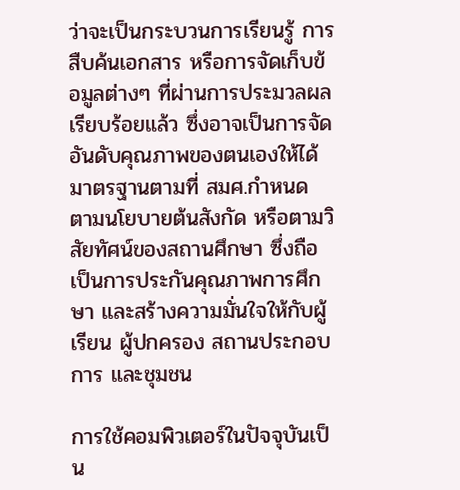ว่าจะเป็นกระบวนการเรียนรู้ การสืบค้นเอกสาร หรือการจัดเก็บข้อมูลต่างๆ ที่ผ่านการประมวลผลเรียบร้อยแล้ว ซึ่งอาจเป็นการจัดอันดับคุณภาพของตนเองให้ได้มาตรฐานตามที่ สมศ.กำหนด ตามนโยบายต้นสังกัด หรือตามวิสัยทัศน์ของสถานศึกษา ซึ่งถือเป็นการประกันคุณภาพการศึกษา และสร้างความมั่นใจให้กับผู้เรียน ผู้ปกครอง สถานประกอบการ และชุมชน

การใช้คอมพิวเตอร์ในปัจจุบันเป็น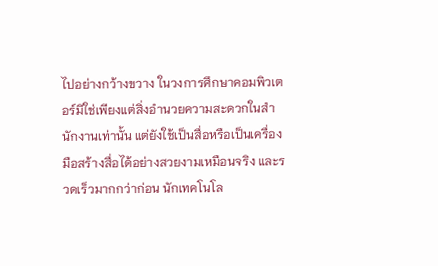ไปอย่างกว้างขวาง ในวงการศึกษาคอมพิวเตอร์มิใช่เพียงแต่สิ่งอำนวยความสะดวกในสำนักงานเท่านั้น แต่ยังใช้เป็นสื่อหรือเป็นเครื่องมือสร้างสื่อได้อย่างสวยงามเหมือนจริง และรวดเร็วมากกว่าก่อน นักเทคโนโล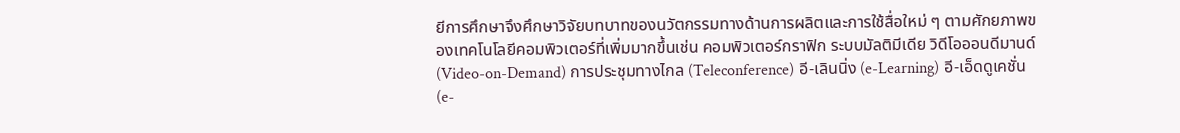ยีการศึกษาจึงศึกษาวิจัยบทบาทของนวัตกรรมทางด้านการผลิตและการใช้สื่อใหม่ ๆ ตามศักยภาพของเทคโนโลยีคอมพิวเตอร์ที่เพิ่มมากขึ้นเช่น คอมพิวเตอร์กราฟิก ระบบมัลติมีเดีย วิดีโอออนดีมานด์ (Video-on-Demand) การประชุมทางไกล (Teleconference) อี-เลินนิ่ง (e-Learning) อี-เอ็ดดูเคชั่น (e-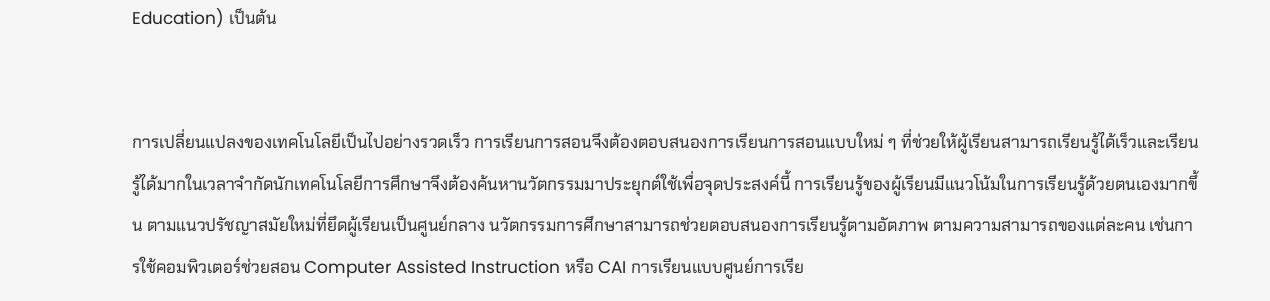Education) เป็นต้น


การเปลี่ยนแปลงของเทคโนโลยีเป็นไปอย่างรวดเร็ว การเรียนการสอนจึงต้องตอบสนองการเรียนการสอนแบบใหม่ ๆ ที่ช่วยให้ผู้เรียนสามารถเรียนรู้ได้เร็วและเรียนรู้ได้มากในเวลาจำกัดนักเทคโนโลยีการศึกษาจึงต้องค้นหานวัตกรรมมาประยุกต์ใช้เพื่อจุดประสงค์นี้ การเรียนรู้ของผู้เรียนมีแนวโน้มในการเรียนรู้ด้วยตนเองมากขึ้น ตามแนวปรัชญาสมัยใหม่ที่ยึดผู้เรียนเป็นศูนย์กลาง นวัตกรรมการศึกษาสามารถช่วยตอบสนองการเรียนรู้ตามอัตภาพ ตามความสามารถของแต่ละคน เช่นการใช้คอมพิวเตอร์ช่วยสอน Computer Assisted Instruction หรือ CAI การเรียนแบบศูนย์การเรีย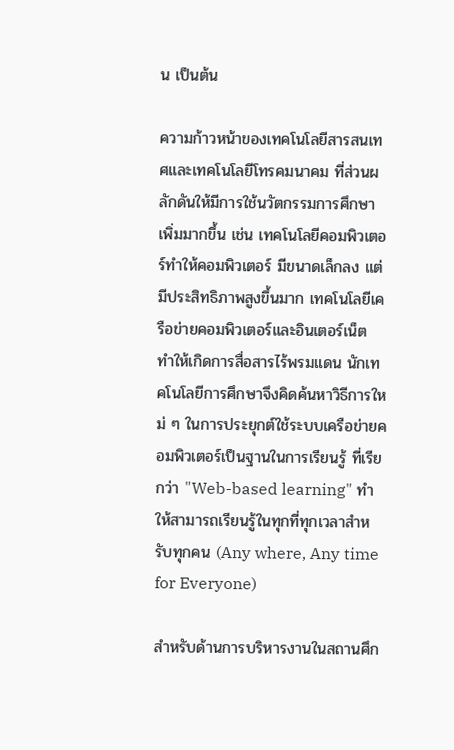น เป็นต้น

ความก้าวหน้าของเทคโนโลยีสารสนเทศและเทคโนโลยีโทรคมนาคม ที่ส่วนผลักดันให้มีการใช้นวัตกรรมการศึกษาเพิ่มมากขึ้น เช่น เทคโนโลยีคอมพิวเตอร์ทำให้คอมพิวเตอร์ มีขนาดเล็กลง แต่มีประสิทธิภาพสูงขึ้นมาก เทคโนโลยีเครือข่ายคอมพิวเตอร์และอินเตอร์เน็ต ทำให้เกิดการสื่อสารไร้พรมแดน นักเทคโนโลยีการศึกษาจึงคิดค้นหาวิธีการใหม่ ๆ ในการประยุกต์ใช้ระบบเครือข่ายคอมพิวเตอร์เป็นฐานในการเรียนรู้ ที่เรียกว่า "Web-based learning" ทำให้สามารถเรียนรู้ในทุกที่ทุกเวลาสำหรับทุกคน (Any where, Any time for Everyone)

สำหรับด้านการบริหารงานในสถานศึก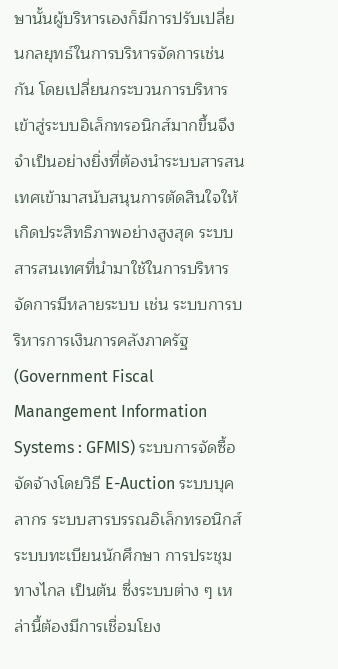ษานั้นผู้บริหารเองก็มีการปรับเปลี่ยนกลยุทธ์ในการบริหารจัดการเช่นกัน โดยเปลี่ยนกระบวนการบริหารเข้าสู่ระบบอิเล็กทรอนิกส์มากขึ้นจึงจำเป็นอย่างยิ่งที่ต้องนำระบบสารสนเทศเข้ามาสนับสนุนการตัดสินใจให้เกิดประสิทธิภาพอย่างสูงสุด ระบบสารสนเทศที่นำมาใช้ในการบริหารจัดการมีหลายระบบ เช่น ระบบการบริหารการเงินการคลังภาครัฐ (Government Fiscal Manangement Information Systems : GFMIS) ระบบการจัดซื้อจัดจ้างโดยวิธี E-Auction ระบบบุคลากร ระบบสารบรรณอิเล็กทรอนิกส์ ระบบทะเบียนนักศึกษา การประชุมทางไกล เป็นต้น ซึ่งระบบต่าง ๆ เหล่านี้ต้องมีการเชื่อมโยง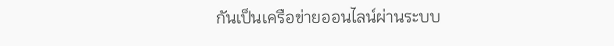กันเป็นเครือข่ายออนไลน์ผ่านระบบ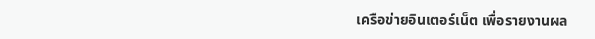เครือข่ายอินเตอร์เน็ต เพื่อรายงานผล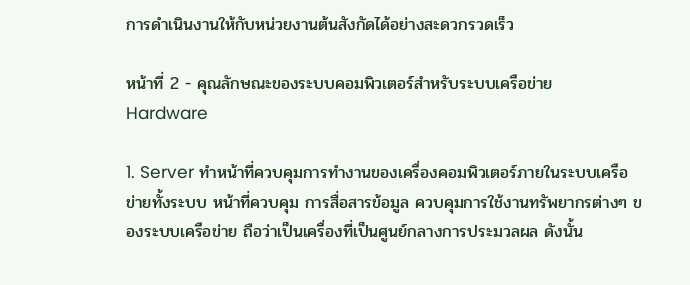การดำเนินงานให้กับหน่วยงานต้นสังกัดได้อย่างสะดวกรวดเร็ว

หน้าที่ 2 - คุณลักษณะของระบบคอมพิวเตอร์สำหรับระบบเครือข่าย
Hardware

1. Server ทำหน้าที่ควบคุมการทำงานของเครื่องคอมพิวเตอร์ภายในระบบเครือข่ายทั้งระบบ หน้าที่ควบคุม การสื่อสารข้อมูล ควบคุมการใช้งานทรัพยากรต่างๆ ของระบบเครือข่าย ถือว่าเป็นเครื่องที่เป็นศูนย์กลางการประมวลผล ดังนั้น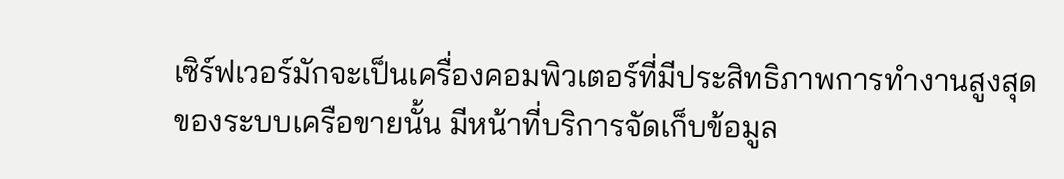เซิร์ฟเวอร์มักจะเป็นเครื่องคอมพิวเตอร์ที่มีประสิทธิภาพการทำงานสูงสุดของระบบเครือขายนั้น มีหน้าที่บริการจัดเก็บข้อมูล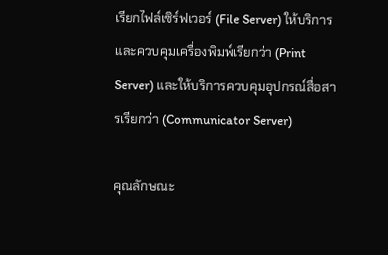เรียกไฟล์เซิร์ฟเวอร์ (File Server) ให้บริการ และควบคุมเครื่องพิมพ์เรียกว่า (Print Server) และให้บริการควบคุมอุปกรณ์สื่อสารเรียกว่า (Communicator Server)

คุณลักษณะ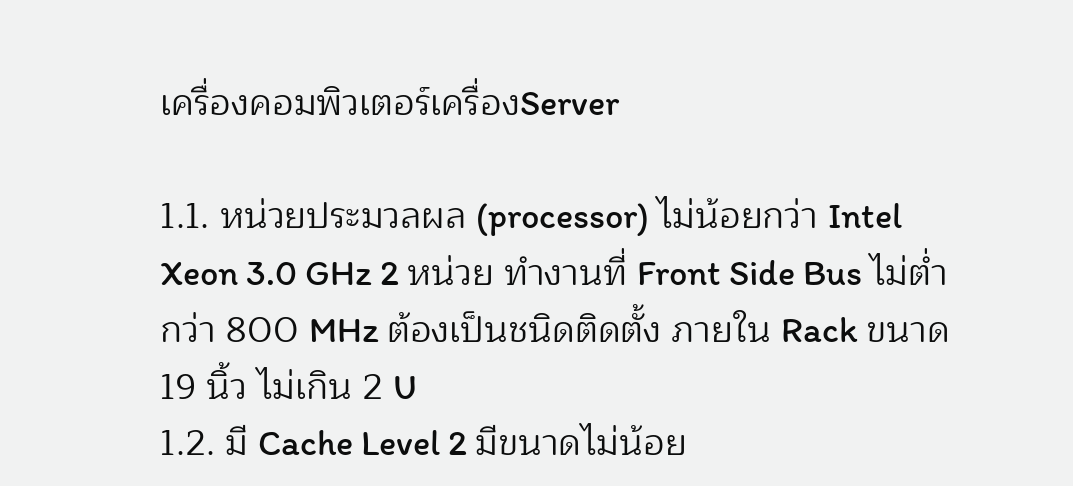เครื่องคอมพิวเตอร์เครื่องServer

1.1. หน่วยประมวลผล (processor) ไม่น้อยกว่า Intel Xeon 3.0 GHz 2 หน่วย ทำงานที่ Front Side Bus ไม่ต่ำกว่า 800 MHz ต้องเป็นชนิดติดตั้ง ภายใน Rack ขนาด 19 นิ้ว ไม่เกิน 2 U
1.2. มี Cache Level 2 มีขนาดไม่น้อย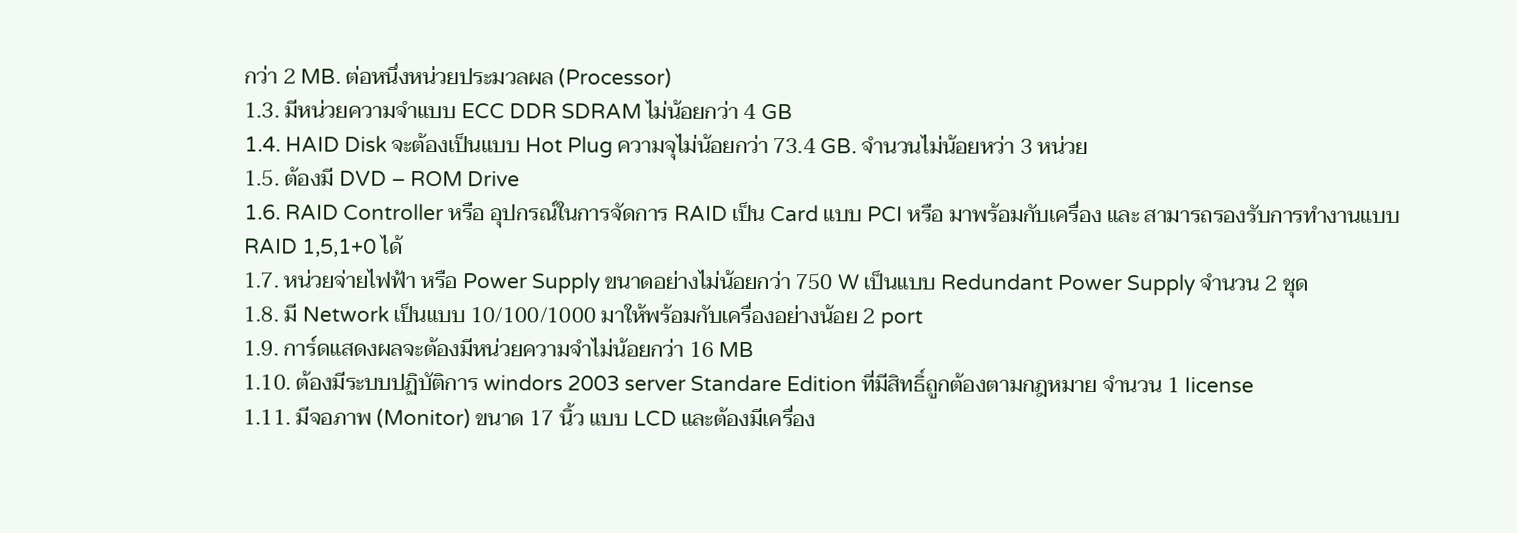กว่า 2 MB. ต่อหนึ่งหน่วยประมวลผล (Processor)
1.3. มีหน่วยความจำแบบ ECC DDR SDRAM ไม่น้อยกว่า 4 GB
1.4. HAID Disk จะต้องเป็นแบบ Hot Plug ความจุไม่น้อยกว่า 73.4 GB. จำนวนไม่น้อยหว่า 3 หน่วย
1.5. ต้องมี DVD – ROM Drive
1.6. RAID Controller หรือ อุปกรณ์ในการจัดการ RAID เป็น Card แบบ PCI หรือ มาพร้อมกับเครื่อง และ สามารถรองรับการทำงานแบบ RAID 1,5,1+0 ได้
1.7. หน่วยจ่ายไฟฟ้า หรือ Power Supply ขนาดอย่างไม่น้อยกว่า 750 W เป็นแบบ Redundant Power Supply จำนวน 2 ชุด
1.8. มี Network เป็นแบบ 10/100/1000 มาให้พร้อมกับเครื่องอย่างน้อย 2 port
1.9. การ์ดแสดงผลจะต้องมีหน่วยความจำไม่น้อยกว่า 16 MB
1.10. ต้องมีระบบปฏิบัติการ windors 2003 server Standare Edition ที่มีสิทธิ์ถูกต้องตามกฎหมาย จำนวน 1 Iicense
1.11. มีจอภาพ (Monitor) ขนาด 17 นิ้ว แบบ LCD และต้องมีเครื่อง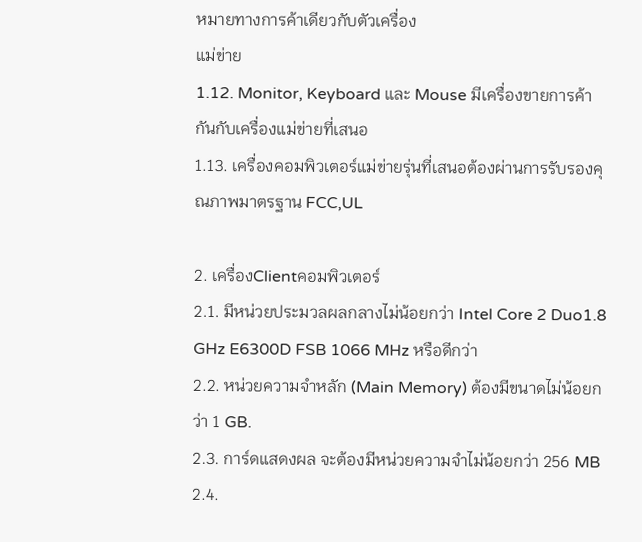หมายทางการค้าเดียวกับตัวเครื่อง
แม่ข่าย
1.12. Monitor, Keyboard และ Mouse มีเครื่องขายการค้ากันกับเครื่องแม่ข่ายที่เสนอ
1.13. เครื่องคอมพิวเตอร์แม่ข่ายรุ่นที่เสนอต้องผ่านการรับรองคุณภาพมาตรฐาน FCC,UL

2. เครื่องClientคอมพิวเตอร์
2.1. มีหน่วยประมวลผลกลางไม่น้อยกว่า Intel Core 2 Duo1.8 GHz E6300D FSB 1066 MHz หรือดีกว่า
2.2. หน่วยความจำหลัก (Main Memory) ต้องมีขนาดไม่น้อยกว่า 1 GB.
2.3. การ์ดแสดงผล จะต้องมีหน่วยความจำไม่น้อยกว่า 256 MB
2.4.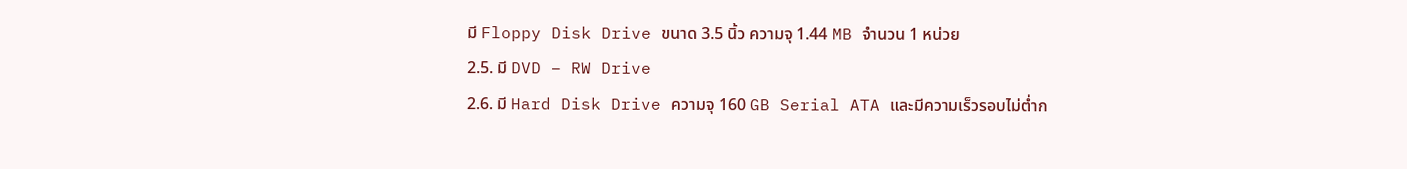มี Floppy Disk Drive ขนาด 3.5 นิ้ว ความจุ 1.44 MB จำนวน 1 หน่วย
2.5. มี DVD – RW Drive
2.6. มี Hard Disk Drive ความจุ 160 GB Serial ATA และมีความเร็วรอบไม่ต่ำก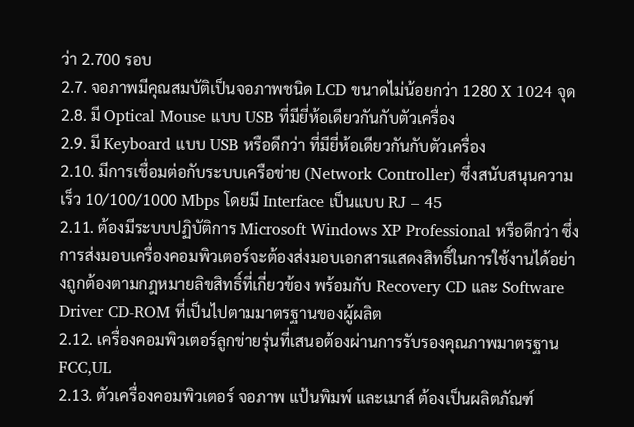ว่า 2.700 รอบ
2.7. จอภาพมีคุณสมบัติเป็นจอภาพชนิด LCD ขนาดไม่น้อยกว่า 1280 X 1024 จุด
2.8. มี Optical Mouse แบบ USB ที่มียี่ห้อเดียวกันกับตัวเครื่อง
2.9. มี Keyboard แบบ USB หรือดีกว่า ที่มียี่ห้อเดียวกันกับตัวเครื่อง
2.10. มีการเชื่อมต่อกับระบบเครือข่าย (Network Controller) ซึ่งสนับสนุนความเร็ว 10/100/1000 Mbps โดยมี Interface เป็นแบบ RJ – 45
2.11. ต้องมีระบบปฏิบัติการ Microsoft Windows XP Professional หรือดีกว่า ซึ่งการส่งมอบเครื่องคอมพิวเตอร์จะต้องส่งมอบเอกสารแสดงสิทธิ์ในการใช้งานได้อย่างถูกต้องตามกฎหมายลิขสิทธิ์ที่เกี่ยวข้อง พร้อมกับ Recovery CD และ Software Driver CD-ROM ที่เป็นไปตามมาตรฐานของผู้ผลิต
2.12. เครื่องคอมพิวเตอร์ลูกข่ายรุ่นที่เสนอต้องผ่านการรับรองคุณภาพมาตรฐาน FCC,UL
2.13. ตัวเครื่องคอมพิวเตอร์ จอภาพ แป้นพิมพ์ และเมาส์ ต้องเป็นผลิตภัณฑ์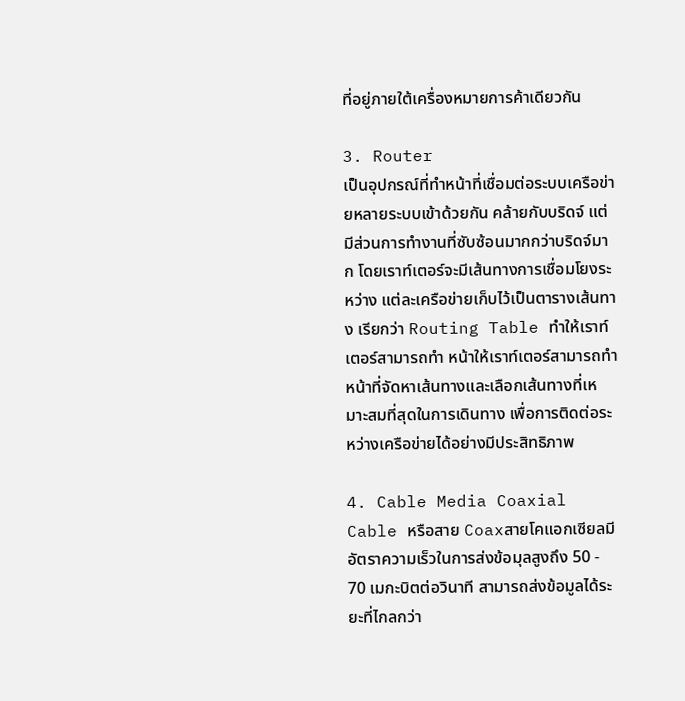ที่อยู่ภายใต้เครื่องหมายการค้าเดียวกัน

3. Router
เป็นอุปกรณ์ที่ทำหน้าที่เชื่อมต่อระบบเครือข่ายหลายระบบเข้าด้วยกัน คล้ายกับบริดจ์ แต่มีส่วนการทำงานที่ซับซ้อนมากกว่าบริดจ์มาก โดยเราท์เตอร์จะมีเส้นทางการเชื่อมโยงระหว่าง แต่ละเครือข่ายเก็บไว้เป็นตารางเส้นทาง เรียกว่า Routing Table ทำให้เราท์เตอร์สามารถทำ หน้าให้เราท์เตอร์สามารถทำหน้าที่จัดหาเส้นทางและเลือกเส้นทางที่เหมาะสมที่สุดในการเดินทาง เพื่อการติดต่อระหว่างเครือข่ายได้อย่างมีประสิทธิภาพ

4. Cable Media Coaxial Cable หรือสาย Coaxสายโคแอกเซียลมีอัตราความเร็วในการส่งข้อมุลสูงถึง 50 - 70 เมกะบิตต่อวินาที สามารถส่งข้อมูลได้ระยะที่ไกลกว่า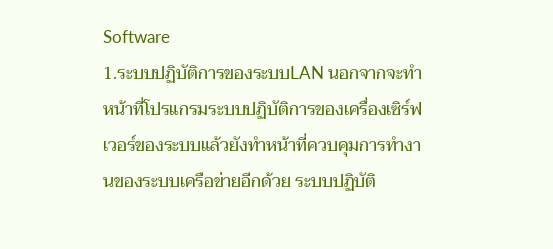Software
1.ระบบปฏิบัติการของระบบLAN นอกจากจะทำหน้าที่โปรแกรมระบบปฏิบัติการของเครื่องเซิร์ฟเวอร์ของระบบแล้วยังทำหน้าที่ควบคุมการทำงานของระบบเครือข่ายอีกด้วย ระบบปฏิบัติ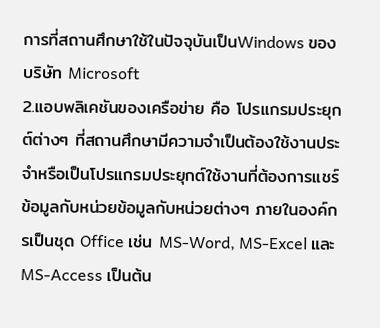การที่สถานศึกษาใช้ในปัจจุบันเป็นWindows ของบริษัท Microsoft
2.แอบพลิเคชันของเครือข่าย คือ โปรแกรมประยุกต์ต่างๆ ที่สถานศึกษามีความจำเป็นต้องใช้งานประจำหรือเป็นโปรแกรมประยุกต์ใช้งานที่ต้องการแชร์ข้อมูลกับหน่วยข้อมูลกับหน่วยต่างๆ ภายในองค์กรเป็นชุด Office เช่น MS-Word, MS-Excel และ MS-Access เป็นต้น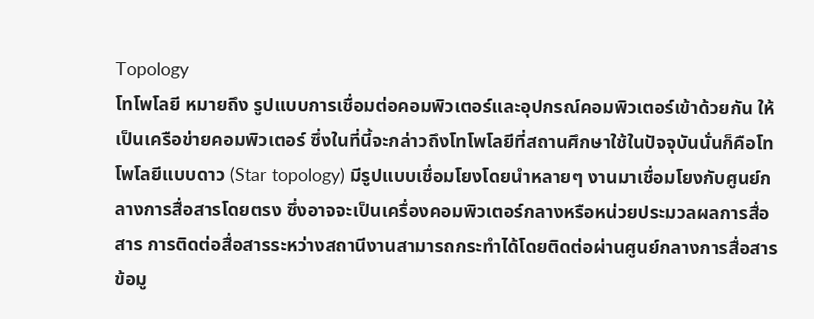Topology
โทโพโลยี หมายถึง รูปแบบการเชื่อมต่อคอมพิวเตอร์และอุปกรณ์คอมพิวเตอร์เข้าด้วยกัน ให้เป็นเครือข่ายคอมพิวเตอร์ ซึ่งในที่นี้จะกล่าวถึงโทโพโลยีที่สถานศึกษาใช้ในปัจจุบันนั่นก็คือโทโพโลยีแบบดาว (Star topology) มีรูปแบบเชื่อมโยงโดยนำหลายๆ งานมาเชื่อมโยงกับศูนย์กลางการสื่อสารโดยตรง ซึ่งอาจจะเป็นเครื่องคอมพิวเตอร์กลางหรือหน่วยประมวลผลการสื่อสาร การติดต่อสื่อสารระหว่างสถานีงานสามารถกระทำได้โดยติดต่อผ่านศูนย์กลางการสื่อสารข้อมู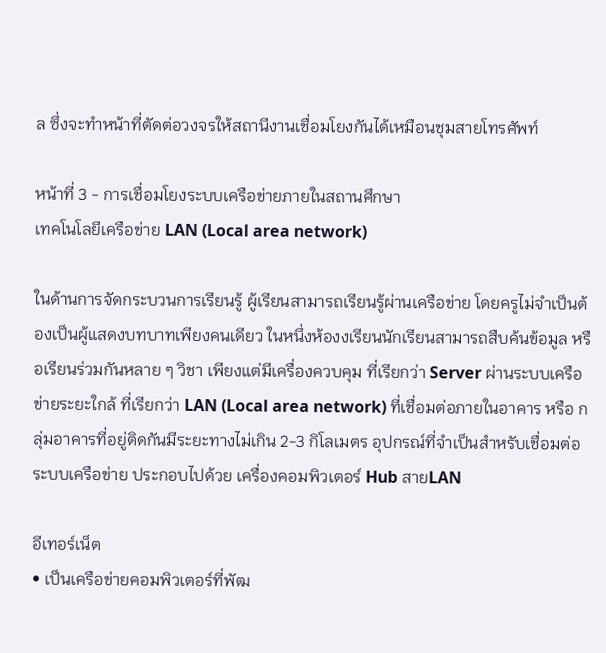ล ซึ่งจะทำหน้าที่ตัดต่อวงจรให้สถานีงานเชื่อมโยงกันได้เหมือนชุมสายโทรศัพท์

หน้าที่ 3 - การเชื่อมโยงระบบเครือข่ายภายในสถานศึกษา
เทคโนโลยีเครือข่าย LAN (Local area network)

ในด้านการจัดกระบวนการเรียนรู้ ผู้เรียนสามารถเรียนรู้ผ่านเครือข่าย โดยครูไม่จำเป็นต้องเป็นผู้แสดงบทบาทเพียงคนเดียว ในหนึ่งห้องงเรียนนักเรียนสามารถสืบค้นข้อมูล หรือเรียนร่วมกันหลาย ๆ วิชา เพียงแต่มีเครื่องควบคุม ที่เรียกว่า Server ผ่านระบบเครือข่ายระยะใกล้ ที่เรียกว่า LAN (Local area network) ที่เชื่อมต่อภายในอาคาร หรือ กลุ่มอาคารที่อยู่ติดกันมีระยะทางไม่เกิน 2-3 กิโลเมตร อุปกรณ์ที่จำเป็นสำหรับเชื่อมต่อระบบเครือข่าย ประกอบไปด้วย เครื่องคอมพิวเตอร์ Hub สายLAN

อีเทอร์เน็ต
• เป็นเครือข่ายคอมพิวเตอร์ที่พัฒ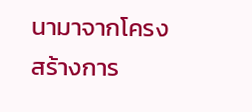นามาจากโครงสร้างการ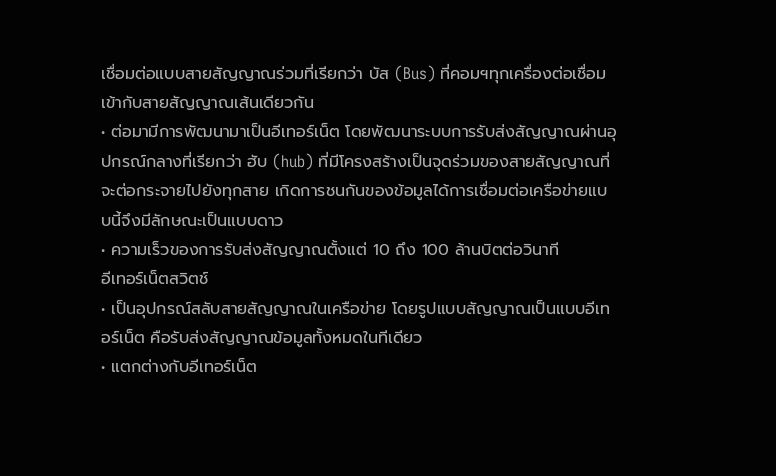เชื่อมต่อแบบสายสัญญาณร่วมที่เรียกว่า บัส (Bus) ที่คอมฯทุกเครื่องต่อเชื่อมเข้ากับสายสัญญาณเส้นเดียวกัน
• ต่อมามีการพัฒนามาเป็นอีเทอร์เน็ต โดยพัฒนาระบบการรับส่งสัญญาณผ่านอุปกรณ์กลางที่เรียกว่า ฮับ (hub) ที่มีโครงสร้างเป็นจุดร่วมของสายสัญญาณที่จะต่อกระจายไปยังทุกสาย เกิดการชนกันของข้อมูลได้การเชื่อมต่อเครือข่ายแบบนี้จึงมีลักษณะเป็นแบบดาว
• ความเร็วของการรับส่งสัญญาณตั้งแต่ 10 ถึง 100 ล้านบิตต่อวินาที
อีเทอร์เน็ตสวิตช์
• เป็นอุปกรณ์สลับสายสัญญาณในเครือข่าย โดยรูปแบบสัญญาณเป็นแบบอีเทอร์เน็ต คือรับส่งสัญญาณข้อมูลทั้งหมดในทีเดียว
• แตกต่างกับอีเทอร์เน็ต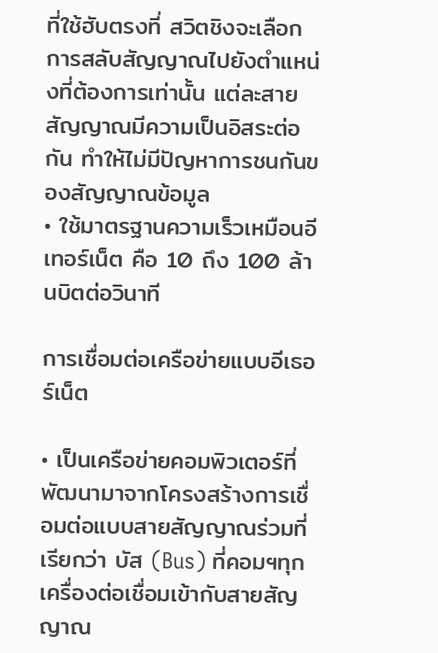ที่ใช้ฮับตรงที่ สวิตชิงจะเลือกการสลับสัญญาณไปยังตำแหน่งที่ต้องการเท่านั้น แต่ละสายสัญญาณมีความเป็นอิสระต่อกัน ทำให้ไม่มีปัญหาการชนกันของสัญญาณข้อมูล
• ใช้มาตรฐานความเร็วเหมือนอีเทอร์เน็ต คือ 10 ถึง 100 ล้านบิตต่อวินาที

การเชื่อมต่อเครือข่ายแบบอีเธอร์เน็ต

• เป็นเครือข่ายคอมพิวเตอร์ที่พัฒนามาจากโครงสร้างการเชื่อมต่อแบบสายสัญญาณร่วมที่เรียกว่า บัส (Bus) ที่คอมฯทุกเครื่องต่อเชื่อมเข้ากับสายสัญญาณ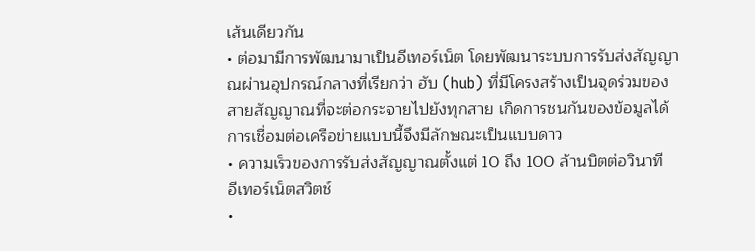เส้นเดียวกัน
• ต่อมามีการพัฒนามาเป็นอีเทอร์เน็ต โดยพัฒนาระบบการรับส่งสัญญาณผ่านอุปกรณ์กลางที่เรียกว่า ฮับ (hub) ที่มีโครงสร้างเป็นจุดร่วมของสายสัญญาณที่จะต่อกระจายไปยังทุกสาย เกิดการชนกันของข้อมูลได้การเชื่อมต่อเครือข่ายแบบนี้จึงมีลักษณะเป็นแบบดาว
• ความเร็วของการรับส่งสัญญาณตั้งแต่ 10 ถึง 100 ล้านบิตต่อวินาที
อีเทอร์เน็ตสวิตช์
•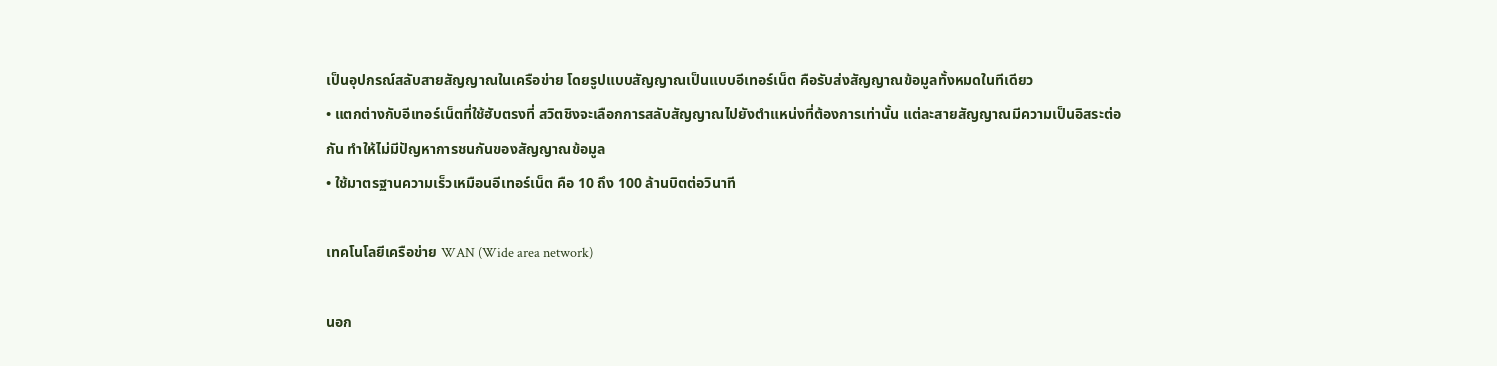เป็นอุปกรณ์สลับสายสัญญาณในเครือข่าย โดยรูปแบบสัญญาณเป็นแบบอีเทอร์เน็ต คือรับส่งสัญญาณข้อมูลทั้งหมดในทีเดียว
• แตกต่างกับอีเทอร์เน็ตที่ใช้ฮับตรงที่ สวิตชิงจะเลือกการสลับสัญญาณไปยังตำแหน่งที่ต้องการเท่านั้น แต่ละสายสัญญาณมีความเป็นอิสระต่อกัน ทำให้ไม่มีปัญหาการชนกันของสัญญาณข้อมูล
• ใช้มาตรฐานความเร็วเหมือนอีเทอร์เน็ต คือ 10 ถึง 100 ล้านบิตต่อวินาที

เทคโนโลยีเครือข่าย WAN (Wide area network)

นอก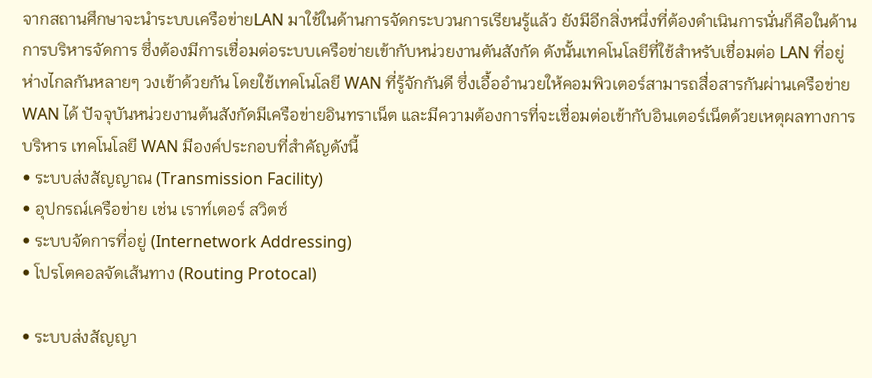จากสถานศึกษาจะนำระบบเครือข่ายLAN มาใช้ในด้านการจัดกระบวนการเรียนรู้แล้ว ยังมีอีกสิ่งหนึ่งที่ต้องดำเนินการนั่นก็คือในด้านการบริหารจัดการ ซึ่งต้องมีการเชื่อมต่อระบบเครือข่ายเข้ากับหน่วยงานตันสังกัด ดังนั้นเทคโนโลยีที่ใช้สำหรับเชื่อมต่อ LAN ที่อยู่ห่างไกลกันหลายๆ วงเข้าด้วยกัน โดยใช้เทคโนโลยี WAN ที่รู้จักกันดี ซึ่งเอื้ออำนวยให้คอมพิวเตอร์สามารถสื่อสารกันผ่านเครือข่าย WAN ได้ ปัจจุบันหน่วยงานต้นสังกัดมีเครือข่ายอินทราเน็ต และมีความต้องการที่จะเชื่อมต่อเข้ากับอินเตอร์เน็ตด้วยเหตุผลทางการบริหาร เทคโนโลยี WAN มีองค์ประกอบที่สำคัญดังนี้
• ระบบส่งสัญญาณ (Transmission Facility)
• อุปกรณ์เครือข่าย เช่น เราท์เตอร์ สวิตซ์
• ระบบจัดการที่อยู่ (Internetwork Addressing)
• โปรโตคอลจัดเส้นทาง (Routing Protocal)

• ระบบส่งสัญญา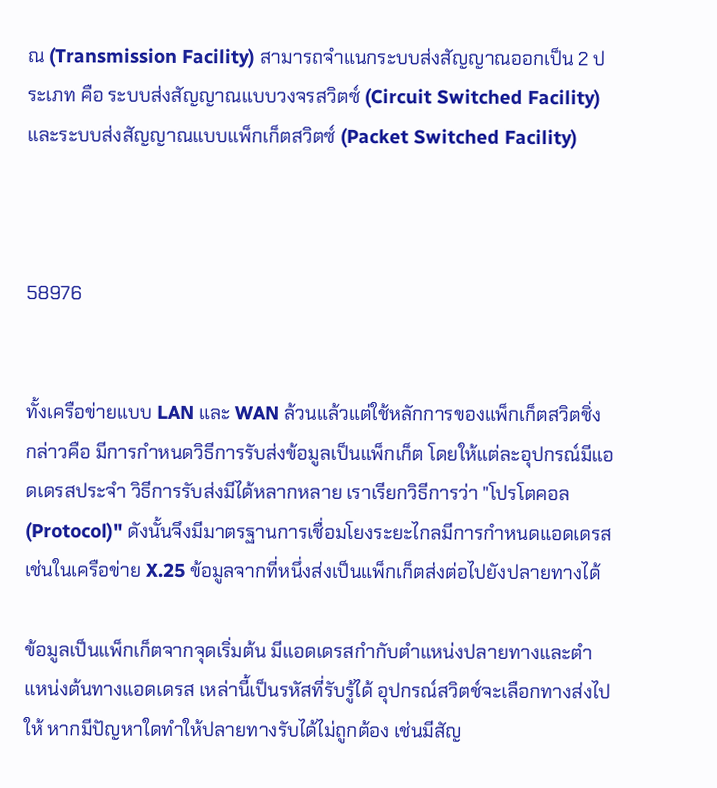ณ (Transmission Facility) สามารถจำแนกระบบส่งสัญญาณออกเป็น 2 ประเภท คือ ระบบส่งสัญญาณแบบวงจรสวิตซ์ (Circuit Switched Facility) และระบบส่งสัญญาณแบบแพ็กเก็ตสวิตซ์ (Packet Switched Facility)



58976


ทั้งเครือข่ายแบบ LAN และ WAN ล้วนแล้วแต่ใช้หลักการของแพ็กเก็ตสวิตชิ่ง กล่าวคือ มีการกำหนดวิธีการรับส่งข้อมูลเป็นแพ็กเก็ต โดยให้แต่ละอุปกรณ์มีแอดเดรสประจำ วิธีการรับส่งมีได้หลากหลาย เราเรียกวิธีการว่า "โปรโตคอล (Protocol)" ดังนั้นจึงมีมาตรฐานการเชื่อมโยงระยะไกลมีการกำหนดแอดเดรส เช่นในเครือข่าย X.25 ข้อมูลจากที่หนึ่งส่งเป็นแพ็กเก็ตส่งต่อไปยังปลายทางได้

ข้อมูลเป็นแพ็กเก็ตจากจุดเริ่มต้น มีแอดเดรสกำกับตำแหน่งปลายทางและตำแหน่งต้นทางแอดเดรส เหล่านี้เป็นรหัสที่รับรู้ได้ อุปกรณ์สวิตช์จะเลือกทางส่งไปให้ หากมีปัญหาใดทำให้ปลายทางรับได้ไม่ถูกต้อง เช่นมีสัญ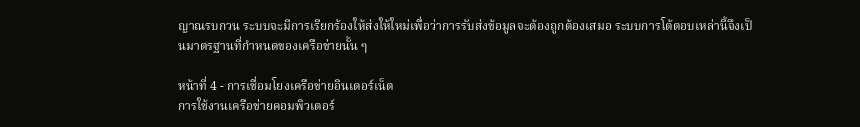ญาณรบกวน ระบบจะมีการเรียกร้องให้ส่งให้ใหม่เพื่อว่าการรับส่งข้อมูลจะต้องถูกต้องเสมอ ระบบการโต้ตอบเหล่านี้จึงเป็นมาตรฐานที่กำหนดของเครือข่ายนั้น ๆ

หน้าที่ 4 - การเชื่อมโยงเครือข่ายอินเตอร์เน็ต
การใช้งานเครือข่ายคอมพิวเตอร์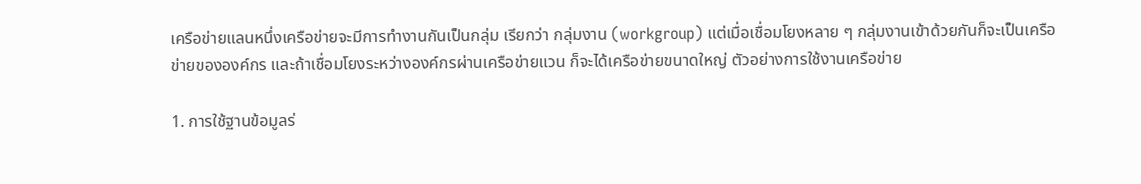เครือข่ายแลนหนึ่งเครือข่ายจะมีการทำงานกันเป็นกลุ่ม เรียกว่า กลุ่มงาน (workgroup) แต่เมื่อเชื่อมโยงหลาย ๆ กลุ่มงานเข้าด้วยกันก็จะเป็นเครือข่ายขององค์กร และถ้าเชื่อมโยงระหว่างองค์กรผ่านเครือข่ายแวน ก็จะได้เครือข่ายขนาดใหญ่ ตัวอย่างการใช้งานเครือข่าย

1. การใช้ฐานข้อมูลร่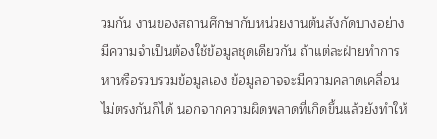วมกัน งานของสถานศึกษากับหน่วยงานต้นสังกัดบางอย่างมีความจำเป็นต้องใช้ข้อมูลชุดเดียวกัน ถ้าแต่ละฝ่ายทำการหาหรือรวบรวมข้อมูลเอง ข้อมูลอาจจะมีความคลาดเคลื่อนไม่ตรงกันก็ได้ นอกจากความผิดพลาดที่เกิดขึ้นแล้วยังทำให้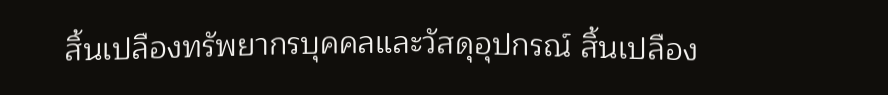สิ้นเปลืองทรัพยากรบุคคลและวัสดุอุปกรณ์ สิ้นเปลือง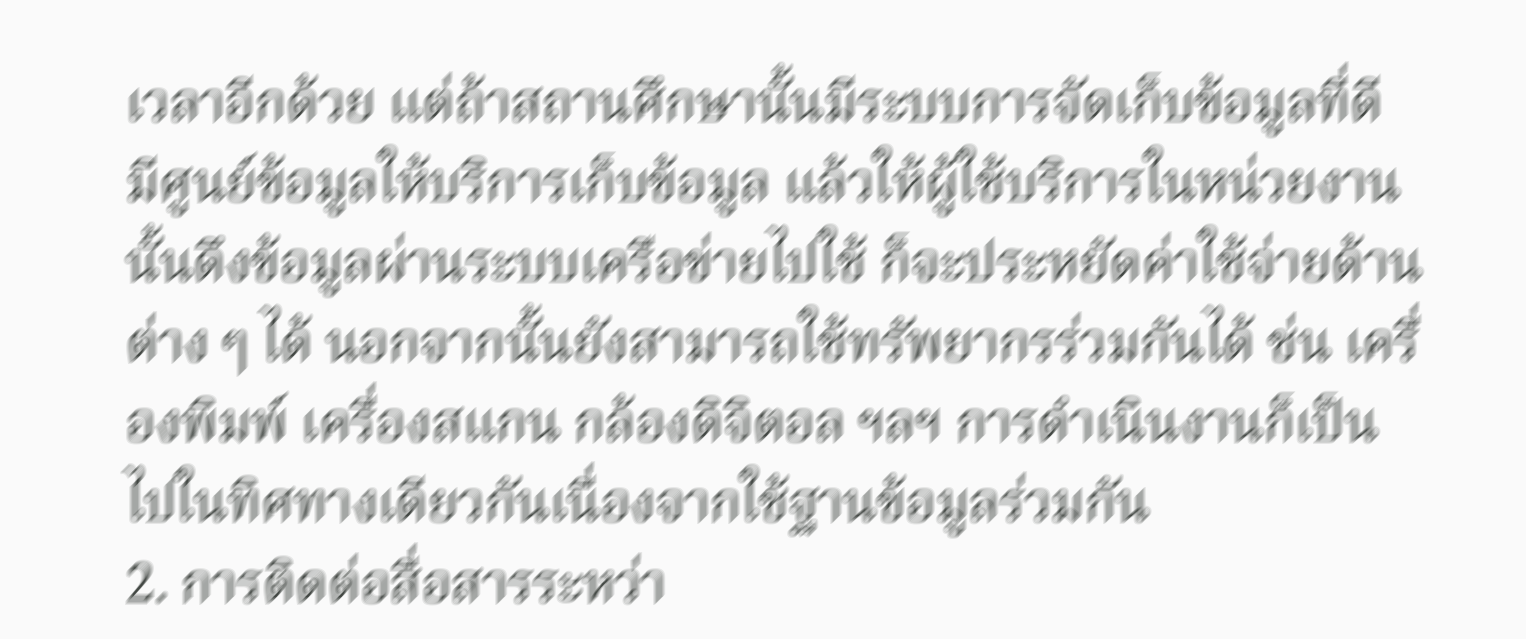เวลาอีกด้วย แต่ถ้าสถานศึกษานั้นมีระบบการจัดเก็บข้อมูลที่ดี มีศูนย์ข้อมูลให้บริการเก็บข้อมูล แล้วให้ผู้ใช้บริการในหน่วยงานนั้นดึงข้อมูลผ่านระบบเครือข่ายไปใช้ ก็จะประหยัดค่าใช้จ่ายด้านต่าง ๆ ได้ นอกจากนั้นยังสามารถใช้ทรัพยากรร่วมกันได้ ช่น เครื่องพิมพ์ เครื่องสแกน กล้องดิจิตอล ฯลฯ การดำเนินงานก็เป็นไปในทิศทางเดียวกันเนื่องจากใช้ฐานข้อมูลร่วมกัน
2. การติดต่อสื่อสารระหว่า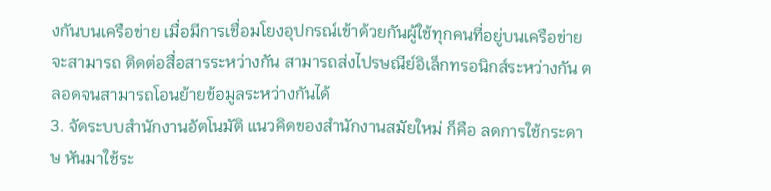งกันบนเครือข่าย เมื่อมีการเชื่อมโยงอุปกรณ์เข้าด้วยกันผู้ใช้ทุกคนที่อยู่บนเครือข่าย จะสามารถ ติดต่อสื่อสารระหว่างกัน สามารถส่งไปรษณีย์อิเล็กทรอนิกส์ระหว่างกัน ตลอดจนสามารถโอนย้ายข้อมูลระหว่างกันได้
3. จัดระบบสำนักงานอัตโนมัติ แนวคิดของสำนักงานสมัยใหม่ ก็คือ ลดการใช้กระดาษ หันมาใช้ระ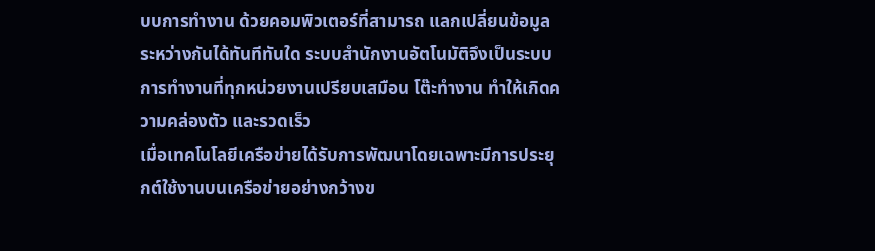บบการทำงาน ด้วยคอมพิวเตอร์ที่สามารถ แลกเปลี่ยนข้อมูลระหว่างกันได้ทันทีทันใด ระบบสำนักงานอัตโนมัติจึงเป็นระบบการทำงานที่ทุกหน่วยงานเปรียบเสมือน โต๊ะทำงาน ทำให้เกิดความคล่องตัว และรวดเร็ว
เมื่อเทคโนโลยีเครือข่ายได้รับการพัฒนาโดยเฉพาะมีการประยุกต์ใช้งานบนเครือข่ายอย่างกว้างข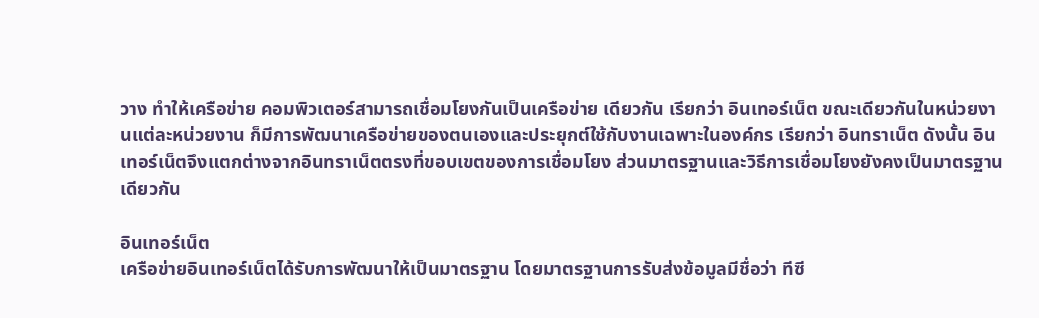วาง ทำให้เครือข่าย คอมพิวเตอร์สามารถเชื่อมโยงกันเป็นเครือข่าย เดียวกัน เรียกว่า อินเทอร์เน็ต ขณะเดียวกันในหน่วยงานแต่ละหน่วยงาน ก็มีการพัฒนาเครือข่ายของตนเองและประยุกต์ใช้กับงานเฉพาะในองค์กร เรียกว่า อินทราเน็ต ดังนั้น อินเทอร์เน็ตจึงแตกต่างจากอินทราเน็ตตรงที่ขอบเขตของการเชื่อมโยง ส่วนมาตรฐานและวิธีการเชื่อมโยงยังคงเป็นมาตรฐานเดียวกัน

อินเทอร์เน็ต
เครือข่ายอินเทอร์เน็ตได้รับการพัฒนาให้เป็นมาตรฐาน โดยมาตรฐานการรับส่งข้อมูลมีชื่อว่า ทีซี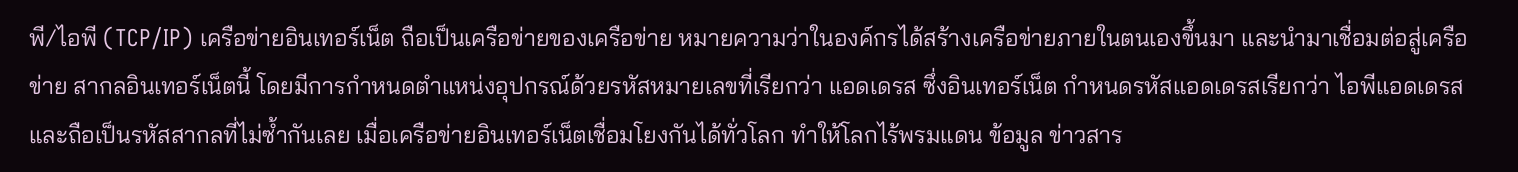พี/ไอพี (TCP/IP) เครือข่ายอินเทอร์เน็ต ถือเป็นเครือข่ายของเครือข่าย หมายความว่าในองค์กรได้สร้างเครือข่ายภายในตนเองขึ้นมา และนำมาเชื่อมต่อสู่เครือข่าย สากลอินเทอร์เน็ตนี้ โดยมีการกำหนดตำแหน่งอุปกรณ์ด้วยรหัสหมายเลขที่เรียกว่า แอดเดรส ซึ่งอินเทอร์เน็ต กำหนดรหัสแอดเดรสเรียกว่า ไอพีแอดเดรส และถือเป็นรหัสสากลที่ไม่ซ้ำกันเลย เมื่อเครือข่ายอินเทอร์เน็ตเชื่อมโยงกันได้ทั่วโลก ทำให้โลกไร้พรมแดน ข้อมูล ข่าวสาร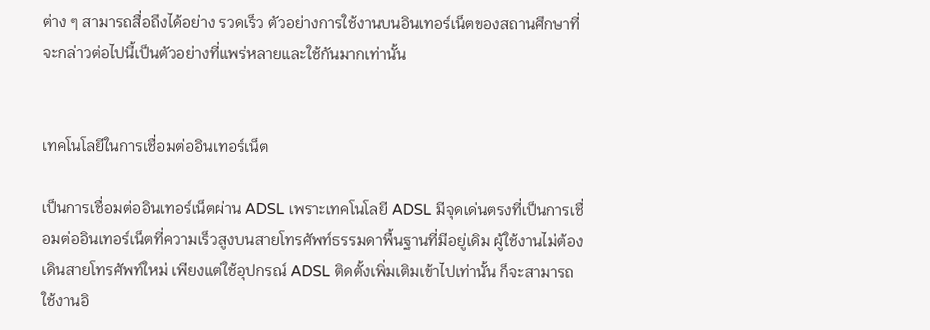ต่าง ๆ สามารถสื่อถึงได้อย่าง รวดเร็ว ตัวอย่างการใช้งานบนอินเทอร์เน็ตของสถานศึกษาที่จะกล่าวต่อไปนี้เป็นตัวอย่างที่แพร่หลายและใช้กันมากเท่านั้น


เทคโนโลยีในการเชื่อมต่ออินเทอร์เน็ต

เป็นการเชื่อมต่ออินเทอร์เน็ตผ่าน ADSL เพราะเทคโนโลยี ADSL มีจุดเด่นตรงที่เป็นการเชื่อมต่ออินเทอร์เน็ตที่ความเร็วสูงบนสายโทรศัพท์ธรรมดาพื้นฐานที่มีอยู่เดิม ผู้ใช้งานไม่ต้องเดินสายโทรศัพท์ใหม่ เพียงแต่ใช้อุปกรณ์ ADSL ติดตั้งเพิ่มเติมเข้าไปเท่านั้น ก็จะสามารถใช้งานอิ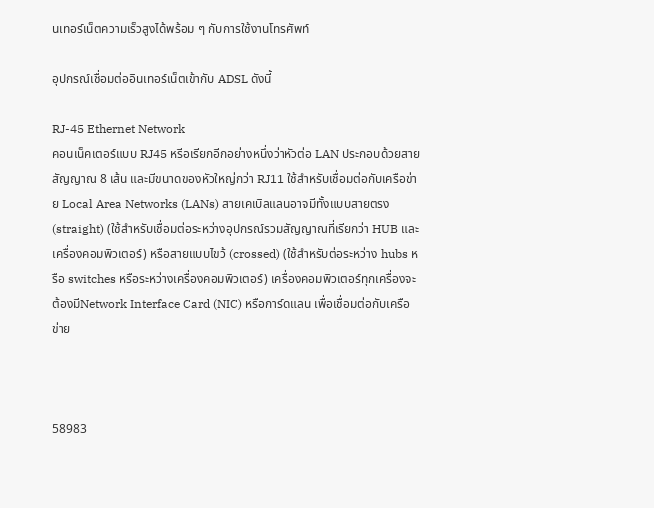นเทอร์เน็ตความเร็วสูงได้พร้อม ๆ กับการใช้งานโทรศัพท์

อุปกรณ์เชื่อมต่ออินเทอร์เน็ตเข้ากับ ADSL ดังนี้

RJ-45 Ethernet Network
คอนเน็คเตอร์แบบ RJ45 หรีอเรียกอีกอย่างหนึ่งว่าหัวต่อ LAN ประกอบด้วยสายสัญญาณ 8 เส้น และมีขนาดของหัวใหญ่กว่า RJ11 ใช้สำหรับเชื่อมต่อกับเครือข่าย Local Area Networks (LANs) สายเคเบิลแลนอาจมีทั้งแบบสายตรง (straight) (ใช้สำหรับเชื่อมต่อระหว่างอุปกรณ์รวมสัญญาณที่เรียกว่า HUB และเครื่องคอมพิวเตอร์) หรือสายแบบไขว้ (crossed) (ใช้สำหรับต่อระหว่าง hubs หรือ switches หรือระหว่างเครื่องคอมพิวเตอร์) เครื่องคอมพิวเตอร์ทุกเครื่องจะต้องมีNetwork Interface Card (NIC) หรือการ์ดแลน เพื่อเชื่อมต่อกับเครือข่าย



58983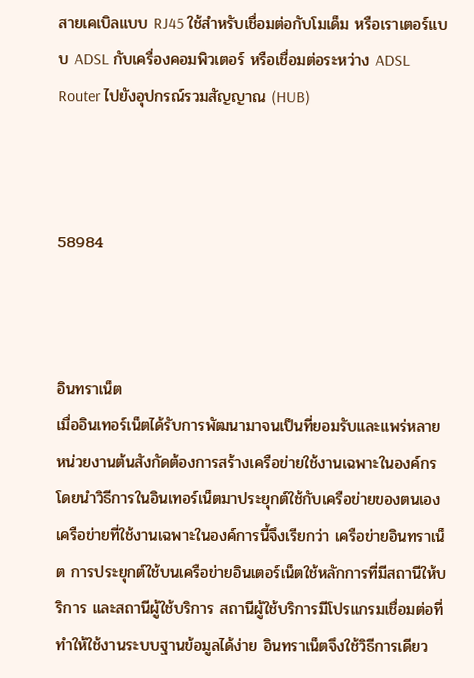สายเคเบิลแบบ RJ45 ใช้สำหรับเชื่อมต่อกับโมเด็ม หรือเราเตอร์แบบ ADSL กับเครื่องคอมพิวเตอร์ หรือเชื่อมต่อระหว่าง ADSL Router ไปยังอุปกรณ์รวมสัญญาณ (HUB)



58984



อินทราเน็ต
เมื่ออินเทอร์เน็ตได้รับการพัฒนามาจนเป็นที่ยอมรับและแพร่หลาย หน่วยงานต้นสังกัดต้องการสร้างเครือข่ายใช้งานเฉพาะในองค์กร โดยนำวิธีการในอินเทอร์เน็ตมาประยุกต์ใช้กับเครือข่ายของตนเอง เครือข่ายที่ใช้งานเฉพาะในองค์การนี้จึงเรียกว่า เครือข่ายอินทราเน็ต การประยุกต์ใช้บนเครือข่ายอินเตอร์เน็ตใช้หลักการที่มีสถานีให้บริการ และสถานีผู้ใช้บริการ สถานีผู้ใช้บริการมีโปรแกรมเชื่อมต่อที่ทำให้ใช้งานระบบฐานข้อมูลได้ง่าย อินทราเน็ตจึงใช้วิธีการเดียว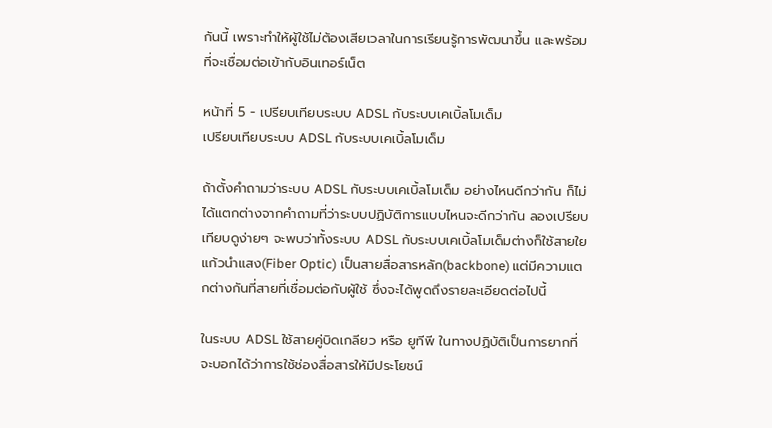กันนี้ เพราะทำให้ผู้ใช้ไม่ต้องเสียเวลาในการเรียนรู้การพัฒนาขึ้น และพร้อมที่จะเชื่อมต่อเข้ากับอินเทอร์เน็ต

หน้าที่ 5 - เปรียบเทียบระบบ ADSL กับระบบเคเบิ้ลโมเด็ม
เปรียบเทียบระบบ ADSL กับระบบเคเบิ้ลโมเด็ม

ถ้าตั้งคำถามว่าระบบ ADSL กับระบบเคเบิ้ลโมเด็ม อย่างไหนดีกว่ากัน ก็ไม่ได้แตกต่างจากคำถามที่ว่าระบบปฏิบัติการแบบไหนจะดีกว่ากัน ลองเปรียบเทียบดูง่ายๆ จะพบว่าทั้งระบบ ADSL กับระบบเคเบิ้ลโมเด็มต่างก็ใช้สายใยแก้วนำแสง(Fiber Optic) เป็นสายสื่อสารหลัก(backbone) แต่มีความแตกต่างกันที่สายที่เชื่อมต่อกับผู้ใช้ ซึ่งจะได้พูดถึงรายละเอียดต่อไปนี้

ในระบบ ADSL ใช้สายคู่บิดเกลียว หรือ ยูทีพี ในทางปฏิบัติเป็นการยากที่จะบอกได้ว่าการใช้ช่องสื่อสารให้มีประโยชน์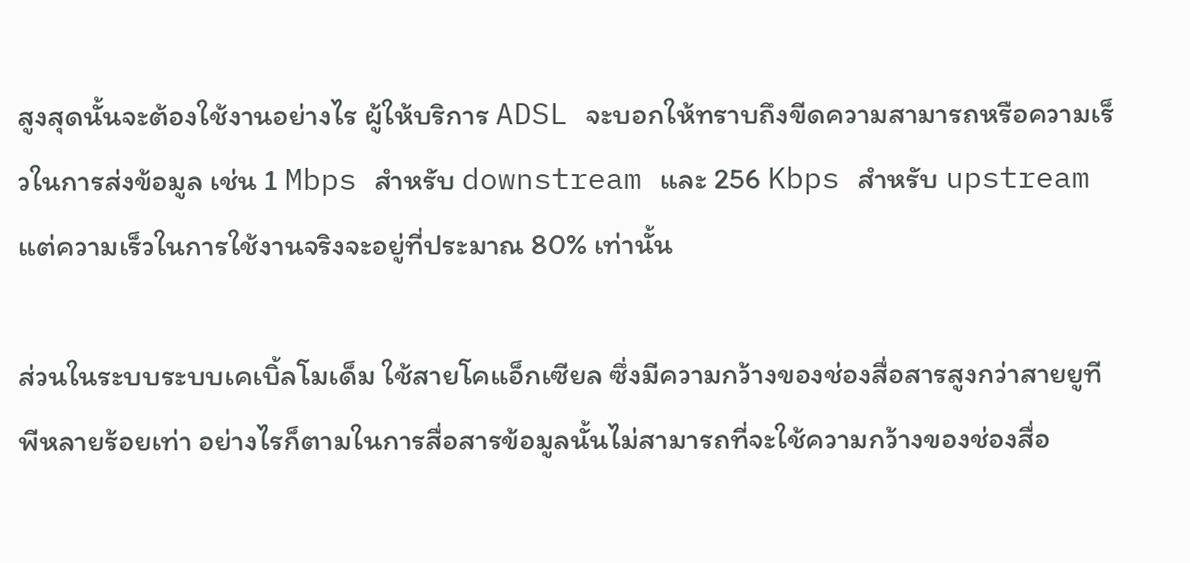สูงสุดนั้นจะต้องใช้งานอย่างไร ผู้ให้บริการ ADSL จะบอกให้ทราบถึงขีดความสามารถหรือความเร็วในการส่งข้อมูล เช่น 1 Mbps สำหรับ downstream และ 256 Kbps สำหรับ upstream แต่ความเร็วในการใช้งานจริงจะอยู่ที่ประมาณ 80% เท่านั้น

ส่วนในระบบระบบเคเบิ้ลโมเด็ม ใช้สายโคแอ็กเซียล ซึ่งมีความกว้างของช่องสื่อสารสูงกว่าสายยูทีพีหลายร้อยเท่า อย่างไรก็ตามในการสื่อสารข้อมูลนั้นไม่สามารถที่จะใช้ความกว้างของช่องสื่อ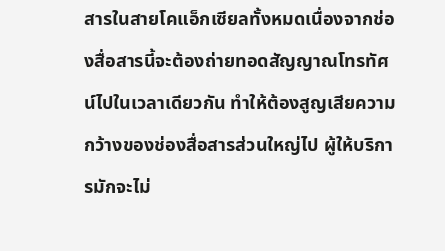สารในสายโคแอ็กเซียลทั้งหมดเนื่องจากช่องสื่อสารนี้จะต้องถ่ายทอดสัญญาณโทรทัศน์ไปในเวลาเดียวกัน ทำให้ต้องสูญเสียความกว้างของช่องสื่อสารส่วนใหญ่ไป ผู้ให้บริการมักจะไม่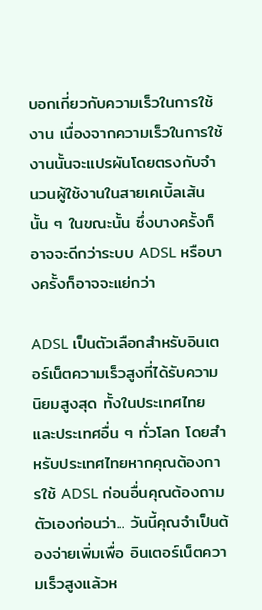บอกเกี่ยวกับความเร็วในการใช้งาน เนื่องจากความเร็วในการใช้งานนั้นจะแปรผันโดยตรงกับจำนวนผู้ใช้งานในสายเคเบิ้ลเส้นนั้น ๆ ในขณะนั้น ซึ่งบางครั้งก็อาจจะดีกว่าระบบ ADSL หรือบางครั้งก็อาจจะแย่กว่า

ADSL เป็นตัวเลือกสำหรับอินเตอร์เน็ตความเร็วสูงที่ได้รับความนิยมสูงสุด ทั้งในประเทศไทยและประเทศอื่น ๆ ทั่วโลก โดยสำหรับประเทศไทยหากคุณต้องการใช้ ADSL ก่อนอื่นคุณต้องถามตัวเองก่อนว่า... วันนี้คุณจำเป็นต้องจ่ายเพิ่มเพื่อ อินเตอร์เน็ตความเร็วสูงแล้วห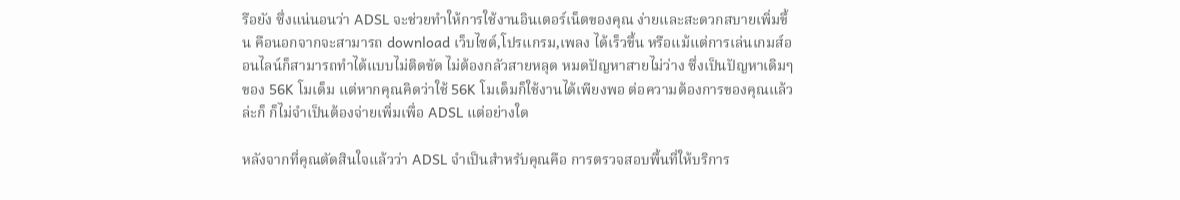รือยัง ซึ่งแน่นอนว่า ADSL จะช่วยทำให้การใช้งานอินเตอร์เน็ตของคุณ ง่ายและสะดวกสบายเพิ่มขึ้น คือนอกจากจะสามารถ download เว็บไซต์,โปรแกรม,เพลง ได้เร็วขึ้น หรือแม้แต่การเล่นเกมส์ออนไลน์ก็สามารถทำได้แบบไม่ติดขัด ไม่ต้องกลัวสายหลุด หมดปัญหาสายไม่ว่าง ซึ่งเป็นปัญหาเดิมๆของ 56K โมเด็ม แต่หากคุณคิดว่าใช้ 56K โมเด็มก็ใช้งานได้เพียงพอ ต่อความต้องการของคุณแล้วล่ะก็ ก็ไม่จำเป็นต้องจ่ายเพิ่มเพื่อ ADSL แต่อย่างใด

หลังจากที่คุณตัดสินใจแล้วว่า ADSL จำเป็นสำหรับคุณคือ การตรวจสอบพื้นที่ให้บริการ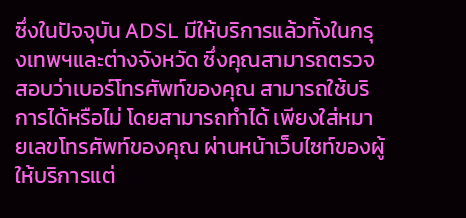ซึ่งในปัจจุบัน ADSL มีให้บริการแล้วทั้งในกรุงเทพฯและต่างจังหวัด ซึ่งคุณสามารถตรวจสอบว่าเบอร์โทรศัพท์ของคุณ สามารถใช้บริการได้หรือไม่ โดยสามารถทำได้ เพียงใส่หมายเลขโทรศัพท์ของคุณ ผ่านหน้าเว็บไซท์ของผู้ให้บริการแต่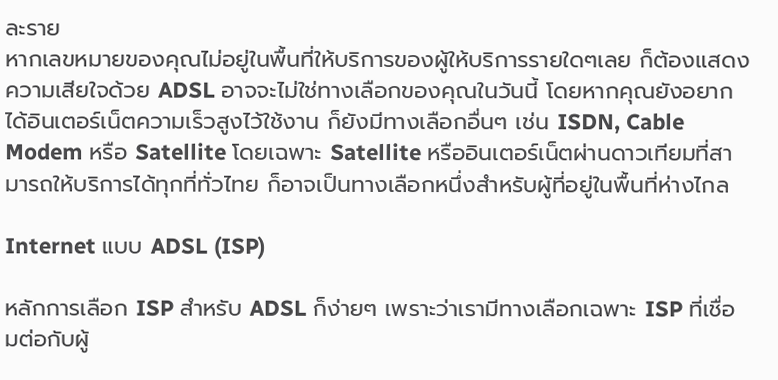ละราย
หากเลขหมายของคุณไม่อยู่ในพื้นที่ให้บริการของผู้ให้บริการรายใดๆเลย ก็ต้องแสดงความเสียใจด้วย ADSL อาจจะไม่ใช่ทางเลือกของคุณในวันนี้ โดยหากคุณยังอยากได้อินเตอร์เน็ตความเร็วสูงไว้ใช้งาน ก็ยังมีทางเลือกอื่นๆ เช่น ISDN, Cable Modem หรือ Satellite โดยเฉพาะ Satellite หรืออินเตอร์เน็ตผ่านดาวเทียมที่สามารถให้บริการได้ทุกที่ทั่วไทย ก็อาจเป็นทางเลือกหนึ่งสำหรับผู้ที่อยู่ในพื้นที่ห่างไกล

Internet แบบ ADSL (ISP)

หลักการเลือก ISP สำหรับ ADSL ก็ง่ายๆ เพราะว่าเรามีทางเลือกเฉพาะ ISP ที่เชื่อมต่อกับผู้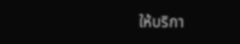ให้บริกา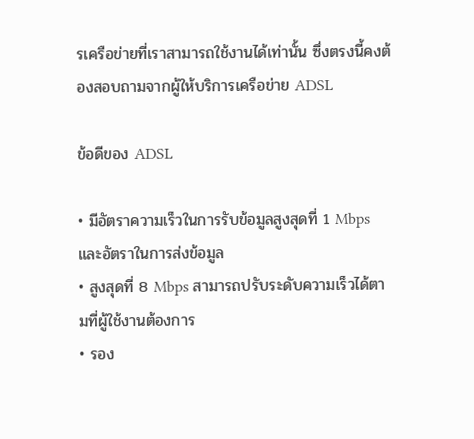รเครือข่ายที่เราสามารถใช้งานได้เท่านั้น ซึ่งตรงนี้คงต้องสอบถามจากผู้ให้บริการเครือข่าย ADSL

ข้อดีของ ADSL

• มีอัตราความเร็วในการรับข้อมูลสูงสุดที่ 1 Mbps และอัตราในการส่งข้อมูล
• สูงสุดที่ 8 Mbps สามารถปรับระดับความเร็วได้ตามที่ผู้ใช้งานต้องการ
• รอง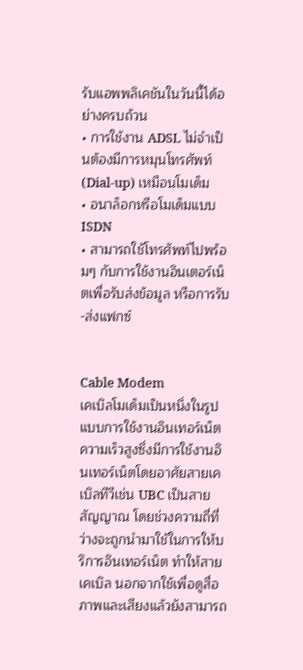รับแอพพลิเคชันในวันนี้ได้อย่างครบถ้วน
• การใช้งาน ADSL ไม่จำเป็นต้องมีการหมุนโทรศัพท์ (Dial-up) เหมือนโมเด็ม
• อนาล็อกหรือโมเด็มแบบ ISDN
• สามารถใช้โทรศัพท์ไปพร้อมๆ กับการใช้งานอินเตอร์เน็ตเพื่อรับส่งข้อมูล หรือการรับ-ส่งแฟกซ์


Cable Modem
เคเบิลโมเด็มเป็นหนึ่งในรูปแบบการใช้งานอินเทอร์เน็ตความเร็วสูงซึ่งมีการใช้งานอินเทอร์เน็ตโดยอาศัยสายเคเบิลทีวีเช่น UBC เป็นสายสัญญาณ โดยช่วงความถี่ที่ว่างจะถูกนำมาใช้ในการให้บริการอินเทอร์เน็ต ทำให้สายเคเบิล นอกจากใช้เพื่อดูสื่อภาพและเสียงแล้วยังสามารถ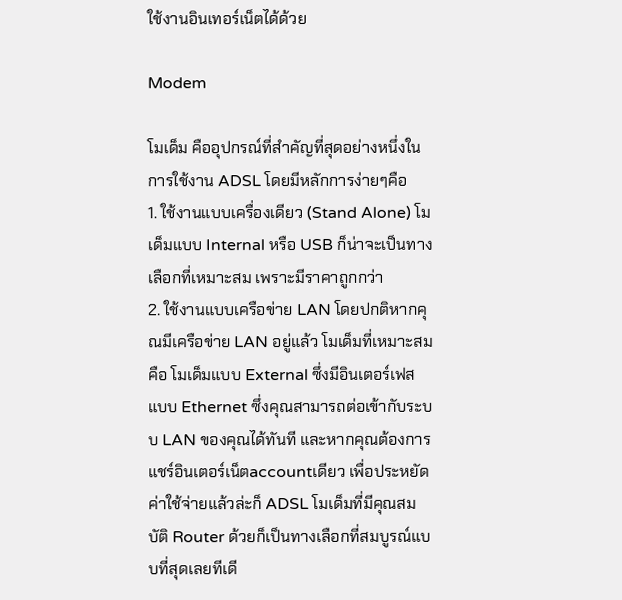ใช้งานอินเทอร์เน็ตได้ด้วย

Modem

โมเด็ม คืออุปกรณ์ที่สำคัญที่สุดอย่างหนึ่งในการใช้งาน ADSL โดยมีหลักการง่ายๆคือ
1. ใช้งานแบบเครื่องเดียว (Stand Alone) โมเด็มแบบ Internal หรือ USB ก็น่าจะเป็นทางเลือกที่เหมาะสม เพราะมีราคาถูกกว่า
2. ใช้งานแบบเครือข่าย LAN โดยปกติหากคุณมีเครือข่าย LAN อยู่แล้ว โมเด็มที่เหมาะสมคือ โมเด็มแบบ External ซึ่งมีอินเตอร์เฟสแบบ Ethernet ซึ่งคุณสามารถต่อเข้ากับระบบ LAN ของคุณได้ทันที และหากคุณต้องการแชร์อินเตอร์เน็ตaccountเดียว เพื่อประหยัดค่าใช้จ่ายแล้วล่ะก็ ADSL โมเด็มที่มีคุณสมบัติ Router ด้วยก็เป็นทางเลือกที่สมบูรณ์แบบที่สุดเลยทีเดี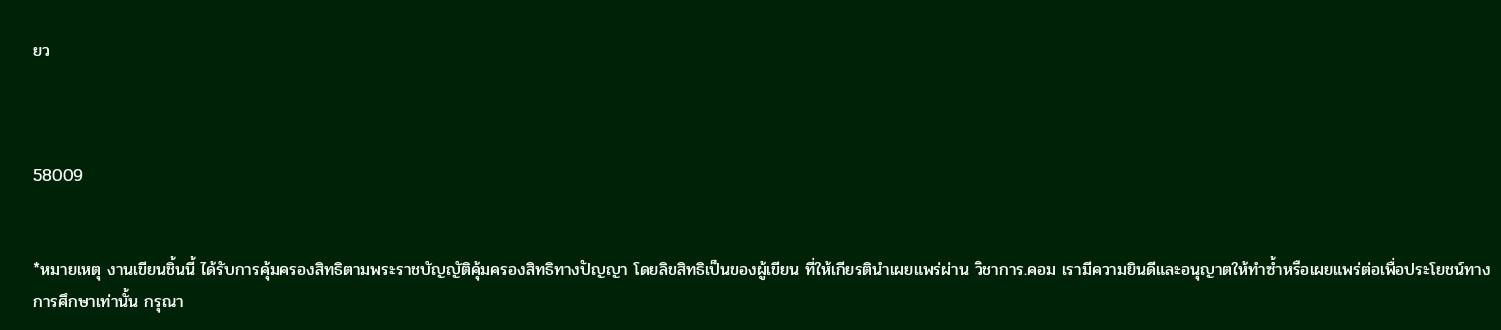ยว



58009


*หมายเหตุ งานเขียนชิ้นนี้ ได้รับการคุ้มครองสิทธิตามพระราชบัญญัติคุ้มครองสิทธิทางปัญญา โดยลิขสิทธิเป็นของผู้เขียน ที่ให้เกียรตินำเผยแพร่ผ่าน วิชาการ.คอม เรามีความยินดีและอนุญาตให้ทำซ้ำหรือเผยแพร่ต่อเพื่อประโยชน์ทางการศึกษาเท่านั้น กรุณา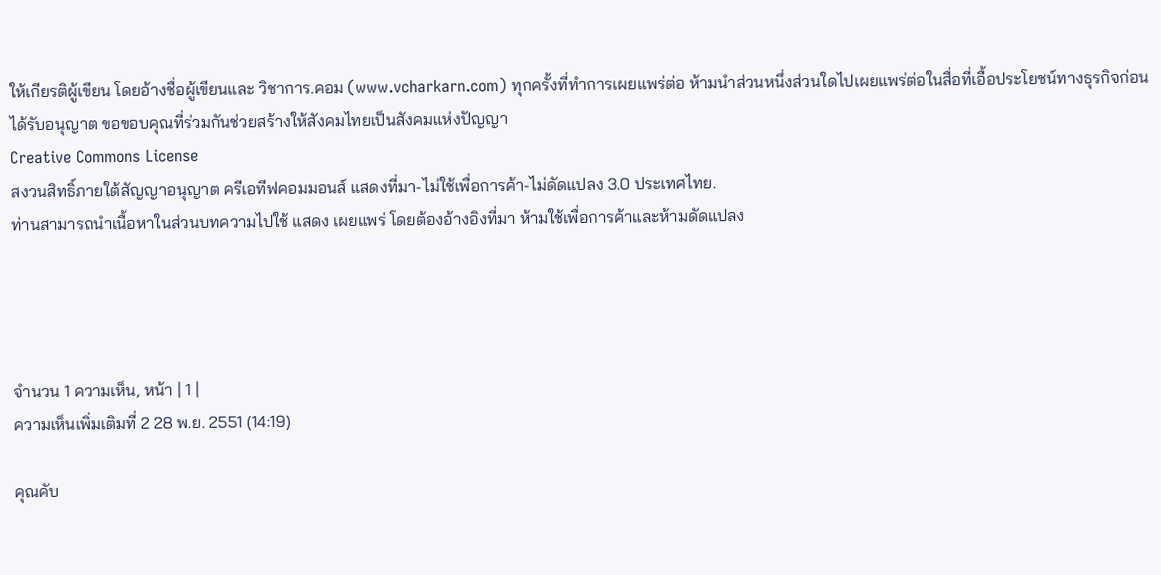ให้เกียรติผู้เขียน โดยอ้างชื่อผู้เขียนและ วิชาการ.คอม (www.vcharkarn.com) ทุกครั้งที่ทำการเผยแพร่ต่อ ห้ามนำส่วนหนึ่งส่วนใดไปเผยแพร่ต่อในสื่อที่เอื้อประโยชน์ทางธุรกิจก่อนได้รับอนุญาต ขอขอบคุณที่ร่วมกันช่วยสร้างให้สังคมไทยเป็นสังคมแห่งปัญญา
Creative Commons License
สงวนสิทธิ์ภายใต้สัญญาอนุญาต ครีเอทีฟคอมมอนส์ แสดงที่มา-ไม่ใช้เพื่อการค้า-ไม่ดัดแปลง 3.0 ประเทศไทย.
ท่านสามารถนำเนื้อหาในส่วนบทความไปใช้ แสดง เผยแพร่ โดยต้องอ้างอิงที่มา ห้ามใช้เพื่อการค้าและห้ามดัดแปลง




จำนวน 1 ความเห็น, หน้า | 1 |
ความเห็นเพิ่มเติมที่ 2 28 พ.ย. 2551 (14:19)

คุณคับ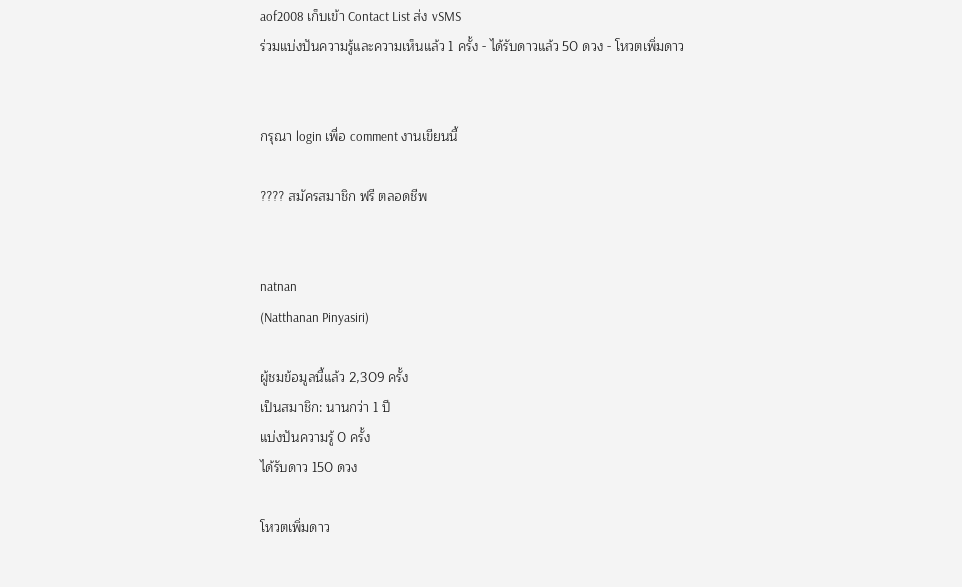aof2008 เก็บเข้า Contact List ส่ง vSMS
ร่วมแบ่งปันความรู้และความเห็นแล้ว 1 ครั้ง - ได้รับดาวแล้ว 50 ดวง - โหวตเพิ่มดาว


กรุณา login เพื่อ comment งานเขียนนี้

???? สมัครสมาชิก ฟรี ตลอดชีพ


natnan
(Natthanan Pinyasiri)

ผู้ชมข้อมูลนี้แล้ว 2,309 ครั้ง
เป็นสมาชิก: นานกว่า 1 ปี
แบ่งปันความรู้ 0 ครั้ง
ได้รับดาว 150 ดวง

โหวตเพิ่มดาว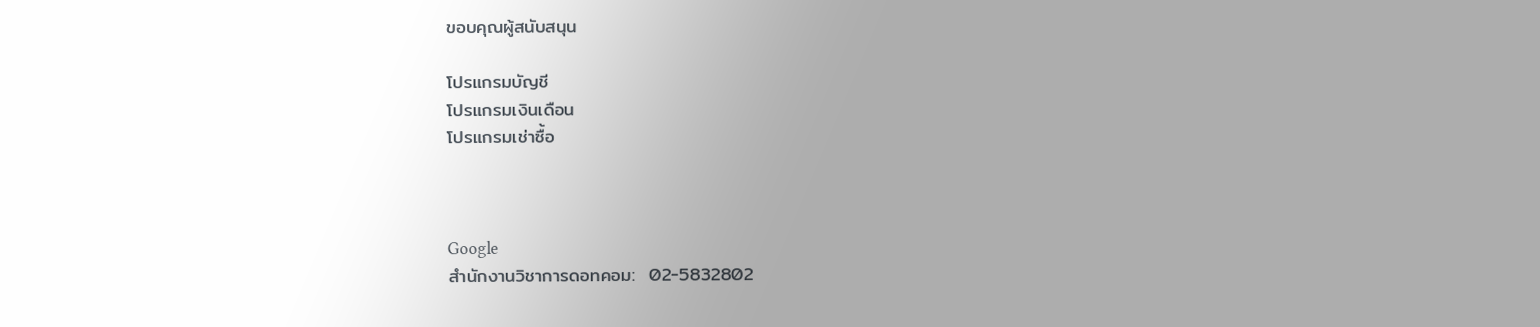ขอบคุณผู้สนับสนุน

โปรแกรมบัญชี
โปรแกรมเงินเดือน
โปรแกรมเช่าซื้อ



Google
สำนักงานวิชาการดอทคอม:  02-5832802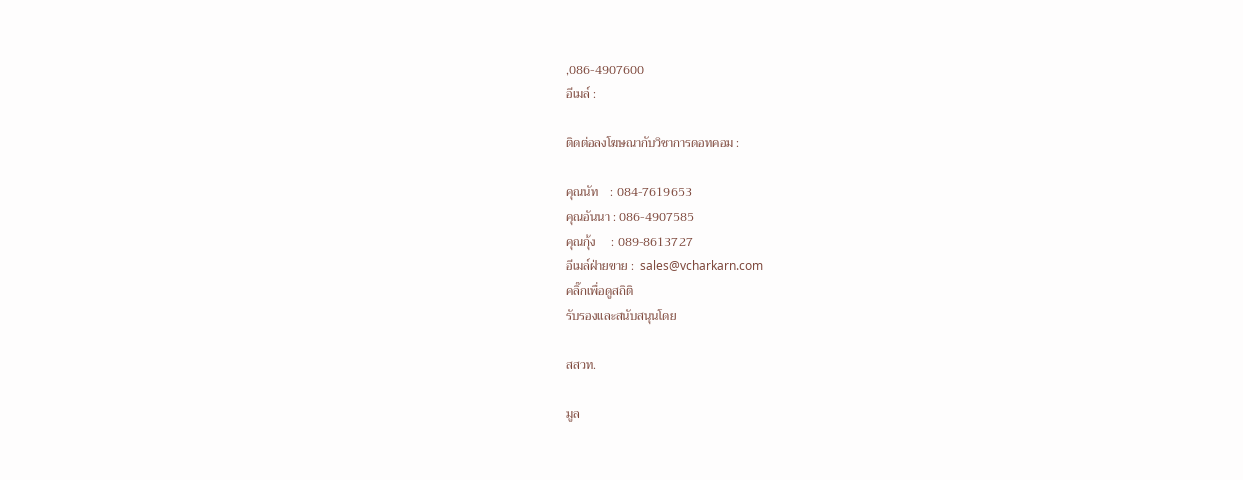,086-4907600
อีเมล์ :

ติดต่อลงโฆษณากับวิชาการดอทคอม :

คุณนัท    : 084-7619653
คุณอันนา : 086-4907585
คุณกุ้ง     : 089-8613727
อีเมล์ฝ่ายขาย :  sales@vcharkarn.com
คลิ๊กเพื่อดูสถิติ
รับรองและสนับสนุนโดย

สสวท.

มูล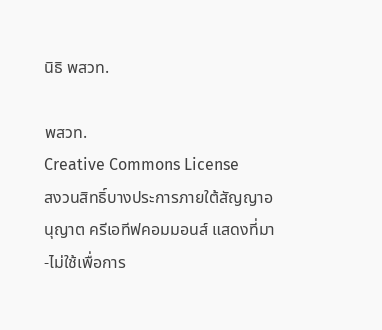นิธิ พสวท.

พสวท.
Creative Commons License
สงวนสิทธิ์บางประการภายใต้สัญญาอนุญาต ครีเอทีฟคอมมอนส์ แสดงที่มา-ไม่ใช้เพื่อการ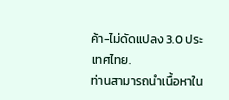ค้า-ไม่ดัดแปลง 3.0 ประเทศไทย.
ท่านสามารถนำเนื้อหาใน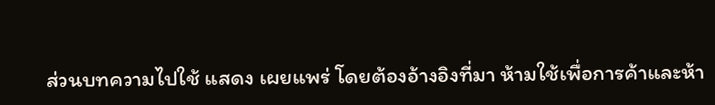ส่วนบทความไปใช้ แสดง เผยแพร่ โดยต้องอ้างอิงที่มา ห้ามใช้เพื่อการค้าและห้า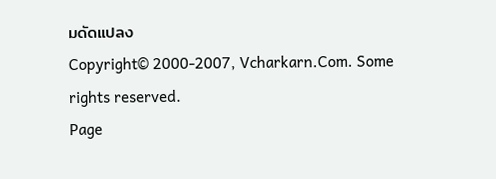มดัดแปลง
Copyright© 2000-2007, Vcharkarn.Com. Some rights reserved.
Page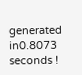generated in0.8073 seconds !